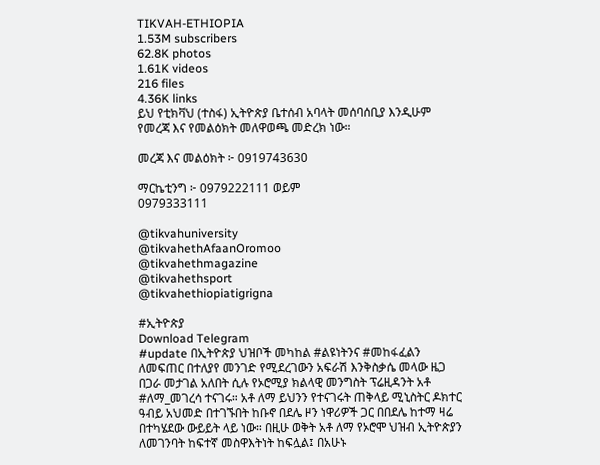TIKVAH-ETHIOPIA
1.53M subscribers
62.8K photos
1.61K videos
216 files
4.36K links
ይህ የቲክቫህ (ተስፋ) ኢትዮጵያ ቤተሰብ አባላት መሰባሰቢያ እንዲሁም የመረጃ እና የመልዕክት መለዋወጫ መድረክ ነው።

መረጃ እና መልዕክት ፦ 0919743630

ማርኬቲንግ ፦ 0979222111 ወይም
0979333111

@tikvahuniversity
@tikvahethAfaanOromoo
@tikvahethmagazine
@tikvahethsport
@tikvahethiopiatigrigna

#ኢትዮጵያ
Download Telegram
#update በኢትዮጵያ ህዝቦች መካከል #ልዩነትንና #መከፋፈልን ለመፍጠር በተለያየ መንገድ የሚደረገውን አፍራሽ እንቅስቃሴ መላው ዜጋ በጋራ መታገል አለበት ሲሉ የኦሮሚያ ክልላዊ መንግስት ፕሬዚዳንት አቶ #ለማ_መገረሳ ተናገሩ። አቶ ለማ ይህንን የተናገሩት ጠቅላይ ሚኒስትር ዶክተር ዓብይ አህመድ በተገኙበት ከቡኖ በደሌ ዞን ነዋሪዎች ጋር በበደሌ ከተማ ዛሬ በተካሄደው ውይይት ላይ ነው። በዚሁ ወቅት አቶ ለማ የኦሮሞ ህዝብ ኢትዮጵያን ለመገንባት ከፍተኛ መስዋእትነት ከፍሏል፤ በአሁኑ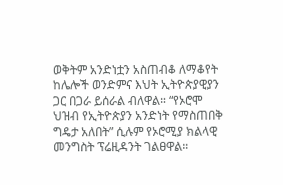ወቅትም አንድነቷን አስጠብቆ ለማቆየት ከሌሎች ወንድምና እህት ኢትዮጵያዊያን ጋር በጋራ ይሰራል ብለዋል። “የኦሮሞ ህዝብ የኢትዮጵያን አንድነት የማስጠበቅ ግዴታ አለበት” ሲሉም የኦሮሚያ ክልላዊ መንግስት ፕሬዚዳንት ገልፀዋል።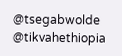@tsegabwolde @tikvahethiopia